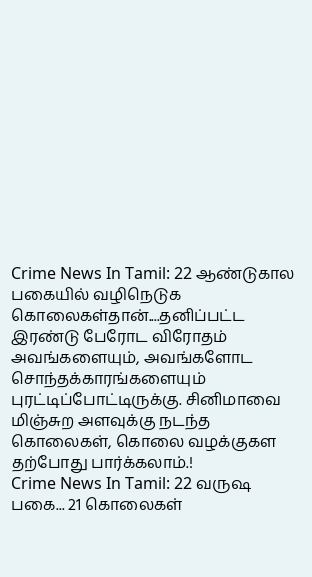Crime News In Tamil: 22 ஆண்டுகால பகையில் வழிநெடுக கொலைகள்தான்....தனிப்பட்ட இரண்டு பேரோட விரோதம் அவங்களையும், அவங்களோட சொந்தக்காரங்களையும் புரட்டிப்போட்டிருக்கு. சினிமாவை மிஞ்சுற அளவுக்கு நடந்த கொலைகள், கொலை வழக்குகள தற்போது பார்க்கலாம்.!
Crime News In Tamil: 22 வருஷ பகை... 21 கொலைகள்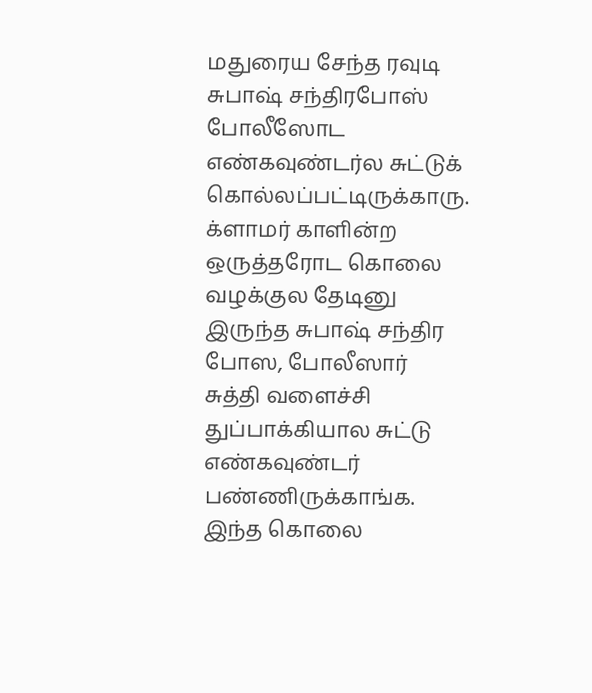மதுரைய சேந்த ரவுடி சுபாஷ் சந்திரபோஸ் போலீஸோட எண்கவுண்டர்ல சுட்டுக் கொல்லப்பட்டிருக்காரு. க்ளாமர் காளின்ற ஒருத்தரோட கொலை வழக்குல தேடினு இருந்த சுபாஷ் சந்திர போஸ, போலீஸார் சுத்தி வளைச்சி துப்பாக்கியால சுட்டு எண்கவுண்டர் பண்ணிருக்காங்க. இந்த கொலை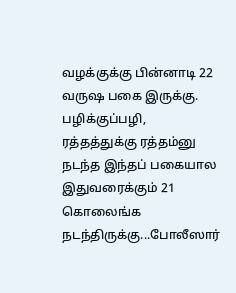வழக்குக்கு பின்னாடி 22 வருஷ பகை இருக்கு. பழிக்குப்பழி, ரத்தத்துக்கு ரத்தம்னு நடந்த இந்தப் பகையால இதுவரைக்கும் 21 கொலைங்க நடந்திருக்கு...போலீஸார்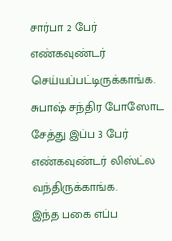சார்பா 2 பேர் எண்கவுண்டர் செய்யப்பட்டிருக்காங்க. சுபாஷ் சந்திர போஸோட சேத்து இப்ப 3 பேர் எண்கவுண்டர் லிஸ்ட்ல வந்திருக்காங்க.
இந்த பகை எப்ப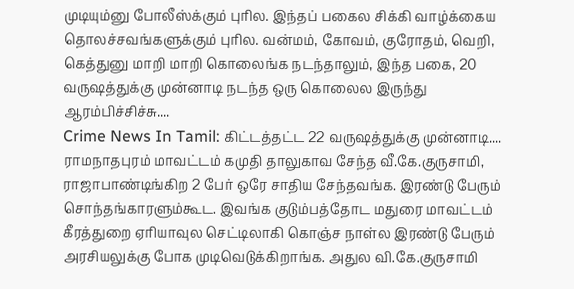முடியும்னு போலீஸ்க்கும் புரில. இந்தப் பகைல சிக்கி வாழ்க்கைய தொலச்சவங்களுக்கும் புரில. வன்மம், கோவம், குரோதம், வெறி, கெத்துனு மாறி மாறி கொலைங்க நடந்தாலும், இந்த பகை, 20 வருஷத்துக்கு முன்னாடி நடந்த ஒரு கொலைல இருந்து ஆரம்பிச்சிச்சு....
Crime News In Tamil: கிட்டத்தட்ட 22 வருஷத்துக்கு முன்னாடி....
ராமநாதபுரம் மாவட்டம் கமுதி தாலுகாவ சேந்த வீ.கே.குருசாமி, ராஜாபாண்டிங்கிற 2 பேர் ஒரே சாதிய சேந்தவங்க. இரண்டு பேரும் சொந்தங்காரளும்கூட. இவங்க குடும்பத்தோட மதுரை மாவட்டம் கீரத்துறை ஏரியாவுல செட்டிலாகி கொஞ்ச நாள்ல இரண்டு பேரும் அரசியலுக்கு போக முடிவெடுக்கிறாங்க. அதுல வி.கே.குருசாமி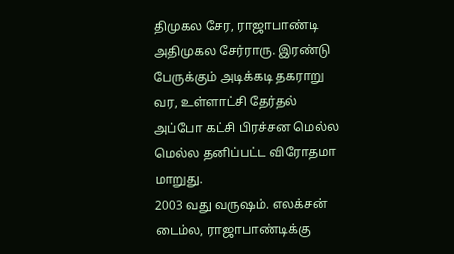திமுகல சேர, ராஜாபாண்டி அதிமுகல சேர்ராரு. இரண்டு பேருக்கும் அடிக்கடி தகராறு வர, உள்ளாட்சி தேர்தல் அப்போ கட்சி பிரச்சன மெல்ல மெல்ல தனிப்பட்ட விரோதமா மாறுது.
2003 வது வருஷம். எலக்சன் டைம்ல, ராஜாபாண்டிக்கு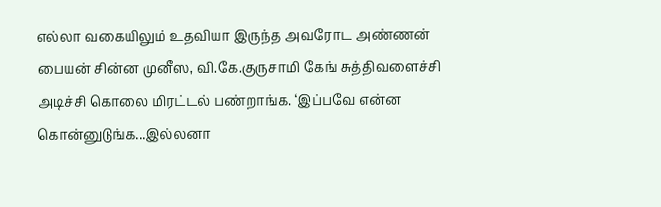எல்லா வகையிலும் உதவியா இருந்த அவரோட அண்ணன் பையன் சின்ன முனீஸ, வி.கே.குருசாமி கேங் சுத்திவளைச்சி அடிச்சி கொலை மிரட்டல் பண்றாங்க. ‘இப்பவே என்ன கொன்னுடுங்க...இல்லனா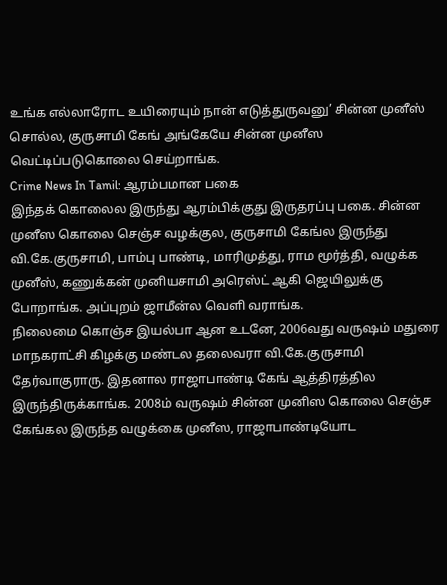உங்க எல்லாரோட உயிரையும் நான் எடுத்துருவனு’ சின்ன முனீஸ் சொல்ல, குருசாமி கேங் அங்கேயே சின்ன முனீஸ வெட்டிப்படுகொலை செய்றாங்க.
Crime News In Tamil: ஆரம்பமான பகை
இந்தக் கொலைல இருந்து ஆரம்பிக்குது இருதரப்பு பகை. சின்ன முனீஸ கொலை செஞ்ச வழக்குல, குருசாமி கேங்ல இருந்து வி.கே.குருசாமி, பாம்பு பாண்டி, மாரிமுத்து, ராம மூர்த்தி, வழுக்க முனீஸ், கணுக்கன் முனியசாமி அரெஸ்ட் ஆகி ஜெயிலுக்கு போறாங்க. அப்புறம் ஜாமீன்ல வெளி வராங்க.
நிலைமை கொஞ்ச இயல்பா ஆன உடனே, 2006வது வருஷம் மதுரை மாநகராட்சி கிழக்கு மண்டல தலைவரா வி.கே.குருசாமி தேர்வாகுராரு. இதனால ராஜாபாண்டி கேங் ஆத்திரத்தில இருந்திருக்காங்க. 2008ம் வருஷம் சின்ன முனிஸ கொலை செஞ்ச கேங்கல இருந்த வழுக்கை முனீஸ, ராஜாபாண்டியோட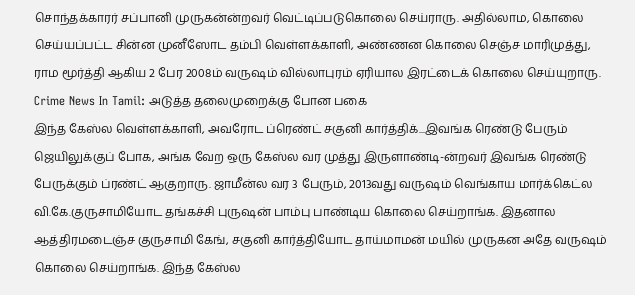சொந்தக்காரர் சப்பானி முருகன்ன்றவர் வெட்டிப்படுகொலை செய்ராரு. அதில்லாம, கொலை செய்யப்பட்ட சின்ன முனீஸோட தம்பி வெள்ளக்காளி, அண்ணன கொலை செஞ்ச மாரிமுத்து, ராம மூர்த்தி ஆகிய 2 பேர 2008ம் வருஷம் வில்லாபுரம் ஏரியால இரட்டைக் கொலை செய்யுறாரு.
Crime News In Tamil: அடுத்த தலைமுறைக்கு போன பகை
இந்த கேஸ்ல வெள்ளக்காளி, அவரோட ப்ரெண்ட் சகுனி கார்த்திக்...இவங்க ரெண்டு பேரும் ஜெயிலுக்குப் போக, அங்க வேற ஒரு கேஸ்ல வர முத்து இருளாண்டி-ன்றவர் இவங்க ரெண்டு பேருக்கும் ப்ரண்ட் ஆகுறாரு. ஜாமீன்ல வர 3 பேரும், 2013வது வருஷம் வெங்காய மார்க்கெட்ல வி.கே.குருசாமியோட தங்கச்சி புருஷன் பாம்பு பாண்டிய கொலை செய்றாங்க. இதனால ஆத்திரமடைஞ்ச குருசாமி கேங், சகுனி கார்த்தியோட தாய்மாமன் மயில் முருகன அதே வருஷம் கொலை செய்றாங்க. இந்த கேஸ்ல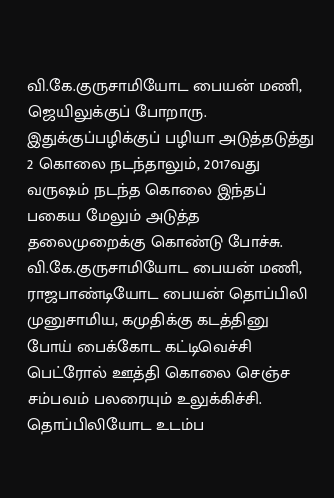வி.கே.குருசாமியோட பையன் மணி, ஜெயிலுக்குப் போறாரு. இதுக்குப்பழிக்குப் பழியா அடுத்தடுத்து 2 கொலை நடந்தாலும், 2017வது வருஷம் நடந்த கொலை இந்தப் பகைய மேலும் அடுத்த தலைமுறைக்கு கொண்டு போச்சு.
வி.கே.குருசாமியோட பையன் மணி, ராஜபாண்டியோட பையன் தொப்பிலி முனுசாமிய, கமுதிக்கு கடத்தினு போய் பைக்கோட கட்டிவெச்சி பெட்ரோல் ஊத்தி கொலை செஞ்ச சம்பவம் பலரையும் உலுக்கிச்சி. தொப்பிலியோட உடம்ப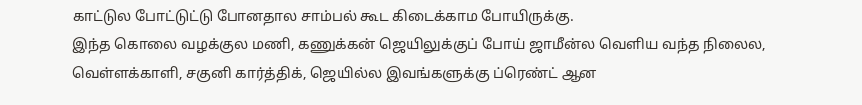காட்டுல போட்டுட்டு போனதால சாம்பல் கூட கிடைக்காம போயிருக்கு.
இந்த கொலை வழக்குல மணி, கணுக்கன் ஜெயிலுக்குப் போய் ஜாமீன்ல வெளிய வந்த நிலைல, வெள்ளக்காளி, சகுனி கார்த்திக், ஜெயில்ல இவங்களுக்கு ப்ரெண்ட் ஆன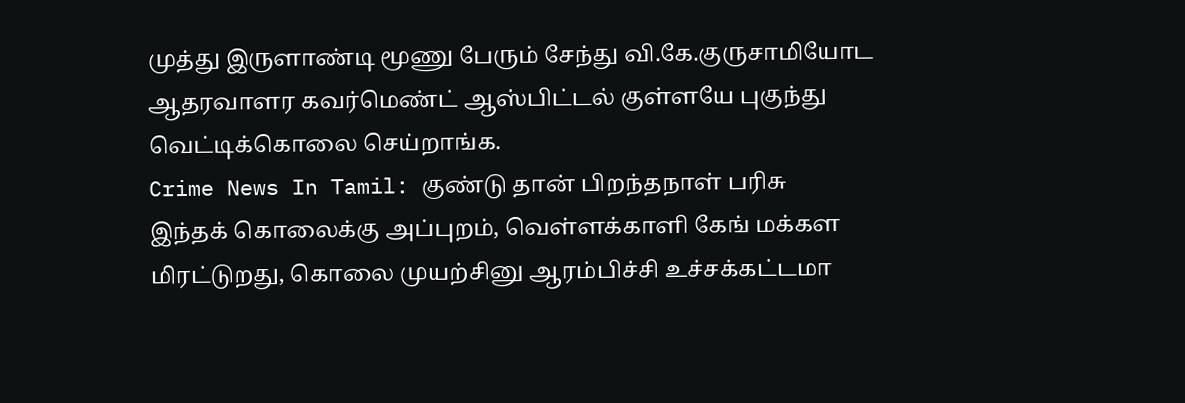முத்து இருளாண்டி மூணு பேரும் சேந்து வி.கே.குருசாமியோட ஆதரவாளர கவர்மெண்ட் ஆஸ்பிட்டல் குள்ளயே புகுந்து வெட்டிக்கொலை செய்றாங்க.
Crime News In Tamil: குண்டு தான் பிறந்தநாள் பரிசு
இந்தக் கொலைக்கு அப்புறம், வெள்ளக்காளி கேங் மக்கள மிரட்டுறது, கொலை முயற்சினு ஆரம்பிச்சி உச்சக்கட்டமா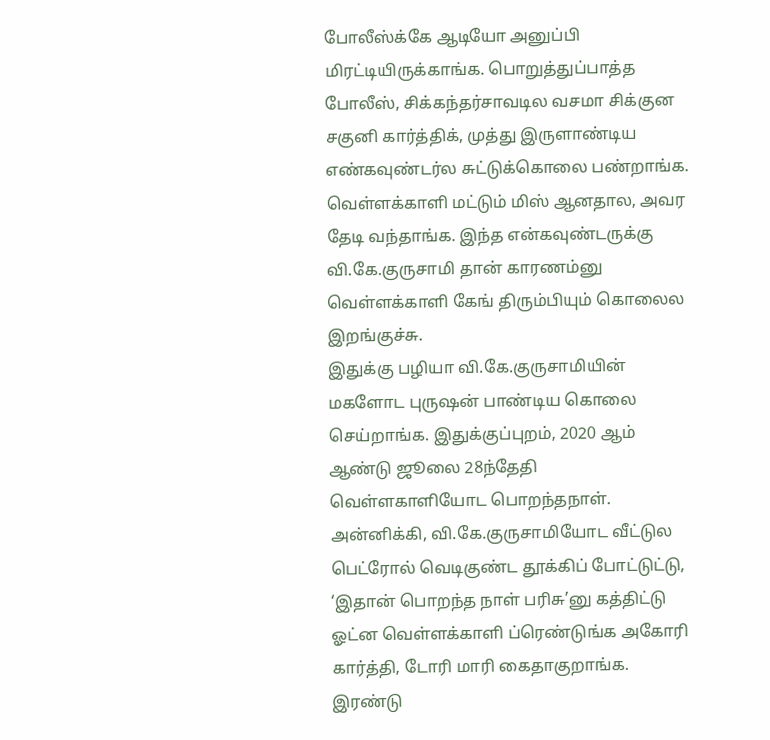போலீஸ்க்கே ஆடியோ அனுப்பி மிரட்டியிருக்காங்க. பொறுத்துப்பாத்த போலீஸ், சிக்கந்தர்சாவடில வசமா சிக்குன சகுனி கார்த்திக், முத்து இருளாண்டிய எண்கவுண்டர்ல சுட்டுக்கொலை பண்றாங்க. வெள்ளக்காளி மட்டும் மிஸ் ஆனதால, அவர தேடி வந்தாங்க. இந்த என்கவுண்டருக்கு வி.கே.குருசாமி தான் காரணம்னு வெள்ளக்காளி கேங் திரும்பியும் கொலைல இறங்குச்சு.
இதுக்கு பழியா வி.கே.குருசாமியின் மகளோட புருஷன் பாண்டிய கொலை செய்றாங்க. இதுக்குப்புறம், 2020 ஆம் ஆண்டு ஜூலை 28ந்தேதி வெள்ளகாளியோட பொறந்தநாள். அன்னிக்கி, வி.கே.குருசாமியோட வீட்டுல பெட்ரோல் வெடிகுண்ட தூக்கிப் போட்டுட்டு, ‘இதான் பொறந்த நாள் பரிசு’னு கத்திட்டு ஓட்ன வெள்ளக்காளி ப்ரெண்டுங்க அகோரி கார்த்தி, டோரி மாரி கைதாகுறாங்க.
இரண்டு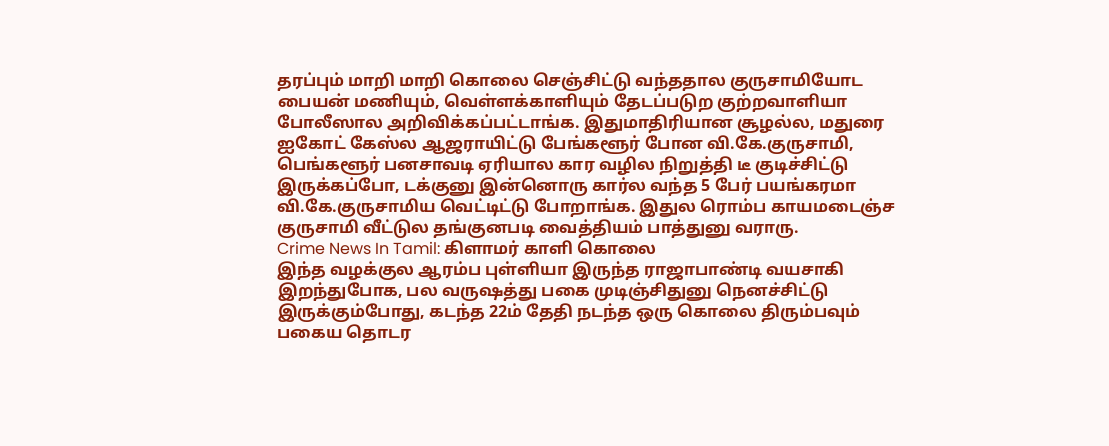தரப்பும் மாறி மாறி கொலை செஞ்சிட்டு வந்ததால குருசாமியோட பையன் மணியும், வெள்ளக்காளியும் தேடப்படுற குற்றவாளியா போலீஸால அறிவிக்கப்பட்டாங்க. இதுமாதிரியான சூழல்ல, மதுரை ஐகோட் கேஸ்ல ஆஜராயிட்டு பேங்களூர் போன வி.கே.குருசாமி, பெங்களூர் பனசாவடி ஏரியால கார வழில நிறுத்தி டீ குடிச்சிட்டு இருக்கப்போ, டக்குனு இன்னொரு கார்ல வந்த 5 பேர் பயங்கரமா வி.கே.குருசாமிய வெட்டிட்டு போறாங்க. இதுல ரொம்ப காயமடைஞ்ச குருசாமி வீட்டுல தங்குனபடி வைத்தியம் பாத்துனு வராரு.
Crime News In Tamil: கிளாமர் காளி கொலை
இந்த வழக்குல ஆரம்ப புள்ளியா இருந்த ராஜாபாண்டி வயசாகி இறந்துபோக, பல வருஷத்து பகை முடிஞ்சிதுனு நெனச்சிட்டு இருக்கும்போது, கடந்த 22ம் தேதி நடந்த ஒரு கொலை திரும்பவும் பகைய தொடர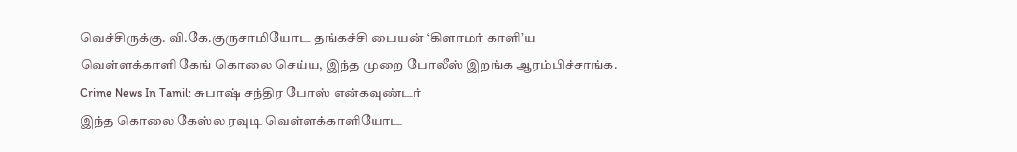வெச்சிருக்கு. வி.கே.குருசாமியோட தங்கச்சி பையன் ‘கிளாமர் காளி’ய வெள்ளக்காளி கேங் கொலை செய்ய, இந்த முறை போலீஸ் இறங்க ஆரம்பிச்சாங்க.
Crime News In Tamil: சுபாஷ் சந்திர போஸ் என்கவுண்டர்
இந்த கொலை கேஸ்ல ரவுடி வெள்ளக்காளியோட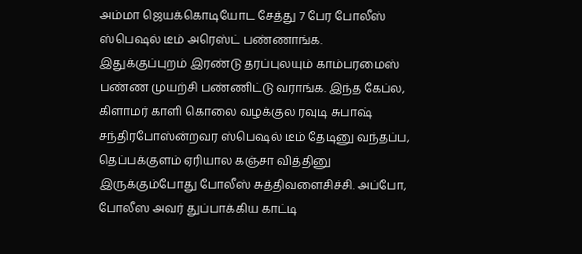அம்மா ஜெயக்கொடியோட சேத்து 7 பேர போலீஸ் ஸ்பெஷல் டீம் அரெஸ்ட் பண்ணாங்க. இதுக்குப்புறம் இரண்டு தரப்புலயும் காம்பரமைஸ் பண்ண முயற்சி பண்ணிட்டு வராங்க. இந்த கேப்ல, கிளாமர் காளி கொலை வழக்குல ரவுடி சுபாஷ் சந்திரபோஸ்ன்றவர ஸ்பெஷல் டீம் தேடினு வந்தப்ப, தெப்பக்குளம் ஏரியால கஞ்சா வித்தினு இருக்கும்போது போலீஸ் சுத்திவளைசிச்சி. அப்போ, போலீஸ அவர் துப்பாக்கிய காட்டி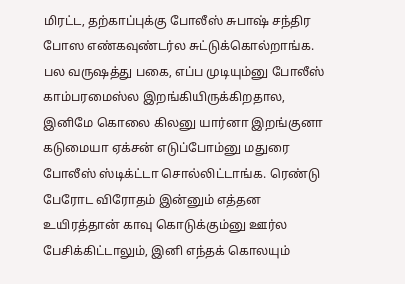மிரட்ட, தற்காப்புக்கு போலீஸ் சுபாஷ் சந்திர போஸ எண்கவுண்டர்ல சுட்டுக்கொல்றாங்க.
பல வருஷத்து பகை, எப்ப முடியும்னு போலீஸ் காம்பரமைஸ்ல இறங்கியிருக்கிறதால, இனிமே கொலை கிலனு யார்னா இறங்குனா கடுமையா ஏக்சன் எடுப்போம்னு மதுரை போலீஸ் ஸ்டிக்ட்டா சொல்லிட்டாங்க. ரெண்டு பேரோட விரோதம் இன்னும் எத்தன உயிரத்தான் காவு கொடுக்கும்னு ஊர்ல பேசிக்கிட்டாலும், இனி எந்தக் கொலயும்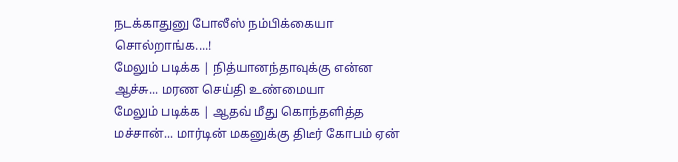நடக்காதுனு போலீஸ் நம்பிக்கையா சொல்றாங்க....!
மேலும் படிக்க | நித்யானந்தாவுக்கு என்ன ஆச்சு... மரண செய்தி உண்மையா
மேலும் படிக்க | ஆதவ் மீது கொந்தளித்த மச்சான்... மார்டின் மகனுக்கு திடீர் கோபம் ஏன்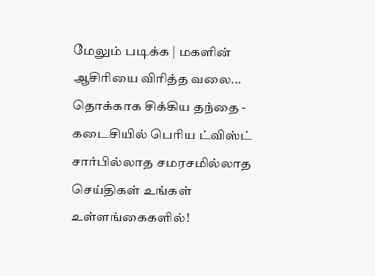மேலும் படிக்க | மகளின் ஆசிரியை விரித்த வலை... தொக்காக சிக்கிய தந்தை - கடைசியில் பெரிய ட்விஸ்ட்
சார்பில்லாத சமரசமில்லாத செய்திகள் உங்கள் உள்ளங்கைகளில்!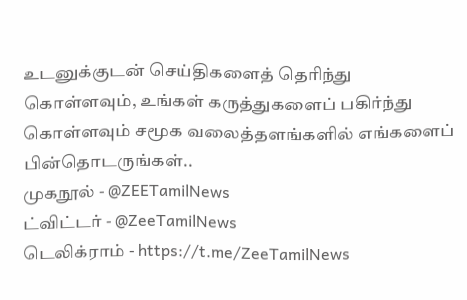உடனுக்குடன் செய்திகளைத் தெரிந்து கொள்ளவும், உங்கள் கருத்துகளைப் பகிர்ந்து கொள்ளவும் சமூக வலைத்தளங்களில் எங்களைப் பின்தொடருங்கள்..
முகநூல் - @ZEETamilNews
ட்விட்டர் - @ZeeTamilNews
டெலிக்ராம் - https://t.me/ZeeTamilNews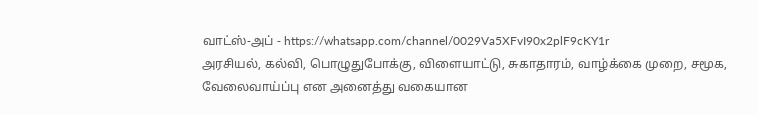வாட்ஸ்-அப் - https://whatsapp.com/channel/0029Va5XFvI90x2plF9cKY1r
அரசியல், கல்வி, பொழுதுபோக்கு, விளையாட்டு, சுகாதாரம், வாழ்க்கை முறை, சமூக, வேலைவாய்ப்பு என அனைத்து வகையான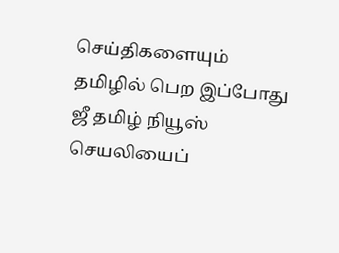செய்திகளையும் தமிழில் பெற இப்போது ஜீ தமிழ் நியூஸ் செயலியைப்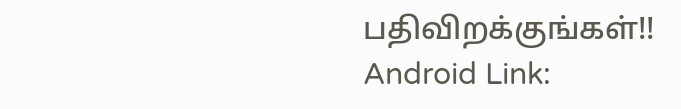பதிவிறக்குங்கள்!!
Android Link: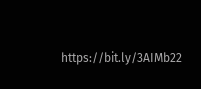https://bit.ly/3AIMb22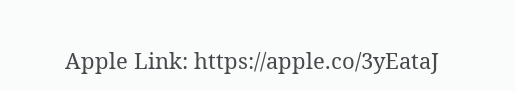Apple Link: https://apple.co/3yEataJ